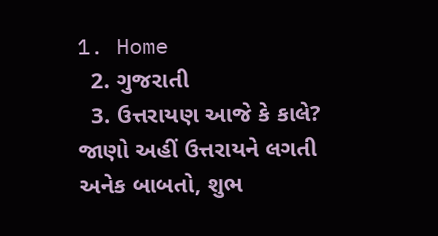1. Home
  2. ગુજરાતી
  3. ઉત્તરાયણ આજે કે કાલે? જાણો અહીં ઉત્તરાયને લગતી અનેક બાબતો, શુભ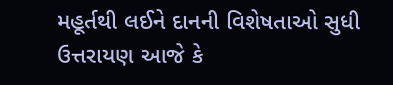મહૂર્તથી લઈને દાનની વિશેષતાઓ સુધી
ઉત્તરાયણ આજે કે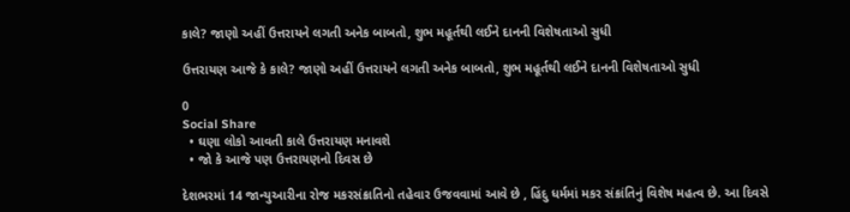કાલે? જાણો અહીં ઉત્તરાયને લગતી અનેક બાબતો, શુભ મહૂર્તથી લઈને દાનની વિશેષતાઓ સુધી

ઉત્તરાયણ આજે કે કાલે? જાણો અહીં ઉત્તરાયને લગતી અનેક બાબતો, શુભ મહૂર્તથી લઈને દાનની વિશેષતાઓ સુધી

0
Social Share
  • ઘણા લોકો આવતી કાલે ઉત્તરાયણ મનાવશે
  • જો કે આજે પણ ઉત્તરાયણનો દિવસ છે

દેશભરમાં 14 જાન્યુઆરીના રોજ મકરસંક્રાતિનો તહેવાર ઉજવવામાં આવે છે , હિંદુ ધર્મમાં મકર સંક્રાંતિનું વિશેષ મહત્વ છે. આ દિવસે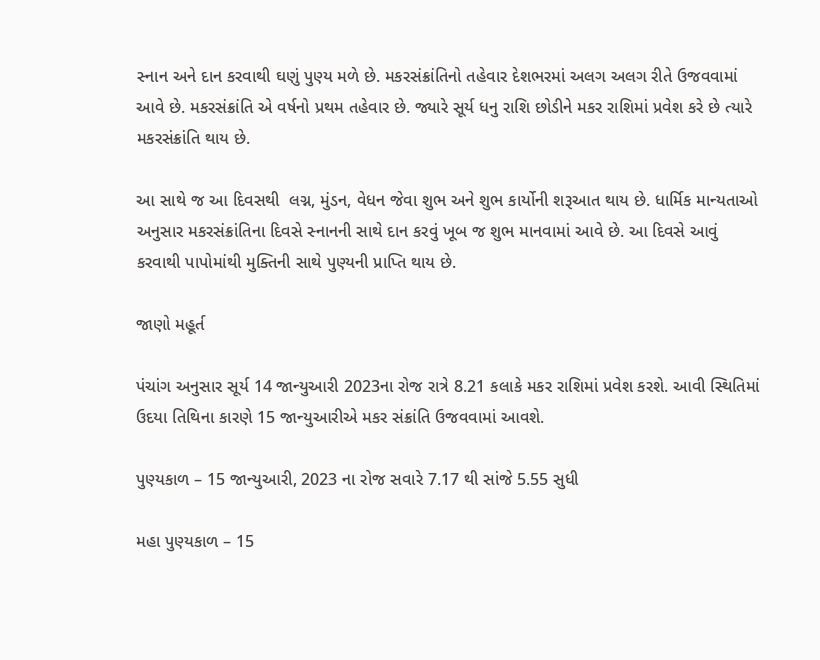સ્નાન અને દાન કરવાથી ઘણું પુણ્ય મળે છે. મકરસંક્રાંતિનો તહેવાર દેશભરમાં અલગ અલગ રીતે ઉજવવામાં આવે છે. મકરસંક્રાંતિ એ વર્ષનો પ્રથમ તહેવાર છે. જ્યારે સૂર્ય ધનુ રાશિ છોડીને મકર રાશિમાં પ્રવેશ કરે છે ત્યારે મકરસંક્રાંતિ થાય છે.

આ સાથે જ આ દિવસથી  લગ્ન, મુંડન, વેધન જેવા શુભ અને શુભ કાર્યોની શરૂઆત થાય છે. ધાર્મિક માન્યતાઓ અનુસાર મકરસંક્રાંતિના દિવસે સ્નાનની સાથે દાન કરવું ખૂબ જ શુભ માનવામાં આવે છે. આ દિવસે આવું કરવાથી પાપોમાંથી મુક્તિની સાથે પુણ્યની પ્રાપ્તિ થાય છે.

જાણો મહૂર્ત

પંચાંગ અનુસાર સૂર્ય 14 જાન્યુઆરી 2023ના રોજ રાત્રે 8.21 કલાકે મકર રાશિમાં પ્રવેશ કરશે. આવી સ્થિતિમાં ઉદયા તિથિના કારણે 15 જાન્યુઆરીએ મકર સંક્રાંતિ ઉજવવામાં આવશે.

પુણ્યકાળ – 15 જાન્યુઆરી, 2023 ના રોજ સવારે 7.17 થી સાંજે 5.55 સુધી

મહા પુણ્યકાળ – 15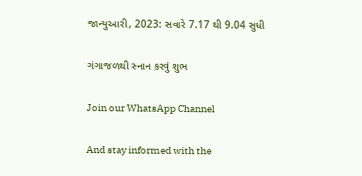જાન્યુઆરી, 2023: સવારે 7.17 થી 9.04 સુધી

ગંગાજળથી સ્નાન કરવું શુભ

Join our WhatsApp Channel

And stay informed with the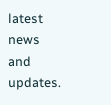latest news and updates.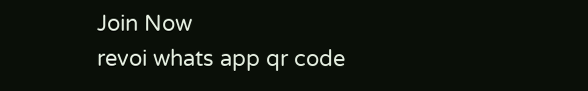Join Now
revoi whats app qr code